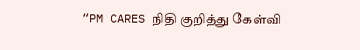“PM CARES நிதி குறித்து கேள்வி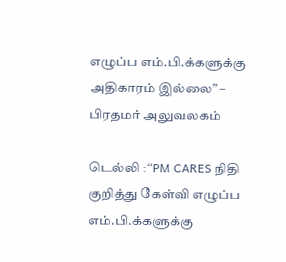எழுப்ப எம்.பி.க்களுக்கு அதிகாரம் இல்லை” – பிரதமர் அலுவலகம்

டெல்லி :“PM CARES நிதி குறித்து கேள்வி எழுப்ப எம்.பி.க்களுக்கு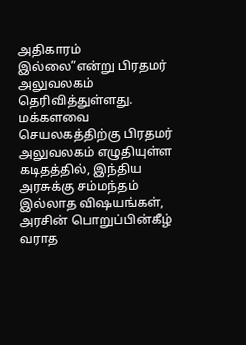அதிகாரம் இல்லை”என்று பிரதமர் அலுவலகம் தெரிவித்துள்ளது. மக்களவை செயலகத்திற்கு பிரதமர் அலுவலகம் எழுதியுள்ள கடிதத்தில், இந்திய அரசுக்கு சம்மந்தம் இல்லாத விஷயங்கள், அரசின் பொறுப்பின்கீழ் வராத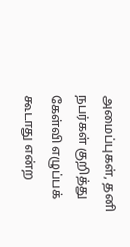அமைப்புகள், தனி நபர்கள் குறித்து கேள்வி எழுப்பக் கூடாது என்ற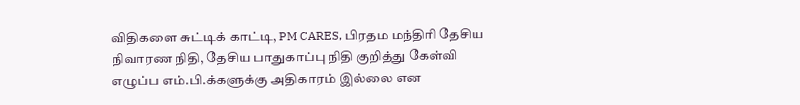விதிகளை சுட்டிக் காட்டி, PM CARES, பிரதம மந்திரி தேசிய நிவாரண நிதி, தேசிய பாதுகாப்பு நிதி குறித்து கேள்வி எழுப்ப எம்.பி.க்களுக்கு அதிகாரம் இல்லை என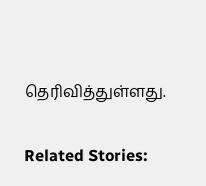தெரிவித்துள்ளது.

Related Stories: